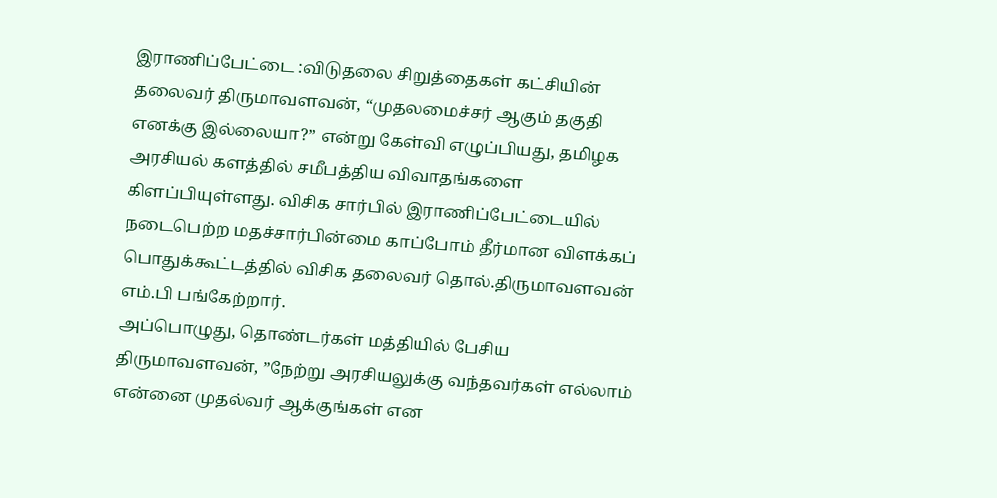இராணிப்பேட்டை :விடுதலை சிறுத்தைகள் கட்சியின் தலைவர் திருமாவளவன், “முதலமைச்சர் ஆகும் தகுதி எனக்கு இல்லையா?” என்று கேள்வி எழுப்பியது, தமிழக அரசியல் களத்தில் சமீபத்திய விவாதங்களை கிளப்பியுள்ளது. விசிக சார்பில் இராணிப்பேட்டையில் நடைபெற்ற மதச்சார்பின்மை காப்போம் தீர்மான விளக்கப் பொதுக்கூட்டத்தில் விசிக தலைவர் தொல்.திருமாவளவன் எம்.பி பங்கேற்றார்.
அப்பொழுது, தொண்டர்கள் மத்தியில் பேசிய திருமாவளவன், ”நேற்று அரசியலுக்கு வந்தவர்கள் எல்லாம் என்னை முதல்வர் ஆக்குங்கள் என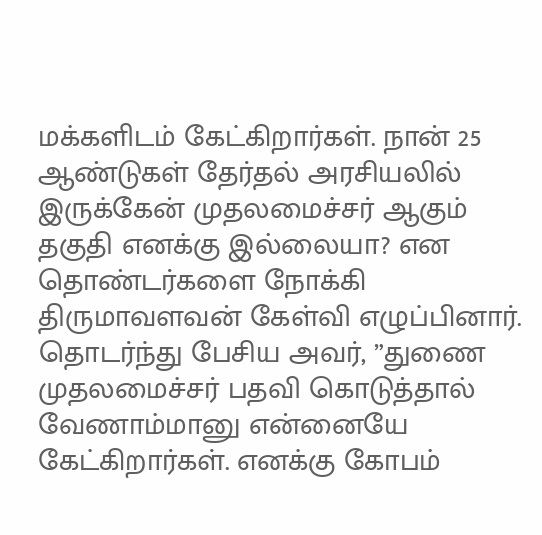மக்களிடம் கேட்கிறார்கள். நான் 25 ஆண்டுகள் தேர்தல் அரசியலில் இருக்கேன் முதலமைச்சர் ஆகும் தகுதி எனக்கு இல்லையா? என தொண்டர்களை நோக்கி திருமாவளவன் கேள்வி எழுப்பினார்.
தொடர்ந்து பேசிய அவர், ”துணை முதலமைச்சர் பதவி கொடுத்தால் வேணாம்மானு என்னையே கேட்கிறார்கள். எனக்கு கோபம்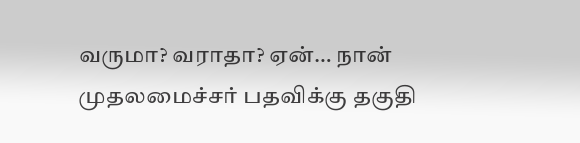வருமா? வராதா? ஏன்… நான் முதலமைச்சர் பதவிக்கு தகுதி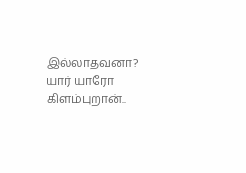இல்லாதவனா? யார் யாரோ கிளம்புறான்..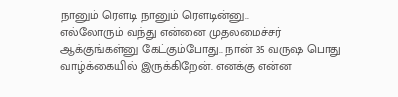நானும் ரௌடி நானும் ரௌடின்னு..
எல்லோரும் வந்து என்னை முதலமைச்சர் ஆக்குங்கள்னு கேட்கும்போது.. நான் 35 வருஷ பொது வாழ்க்கையில் இருக்கிறேன். எனக்கு என்ன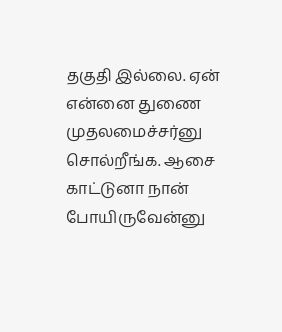தகுதி இல்லை. ஏன் என்னை துணை முதலமைச்சர்னு சொல்றீங்க. ஆசை காட்டுனா நான் போயிருவேன்னு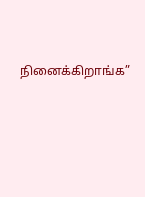நினைக்கிறாங்க”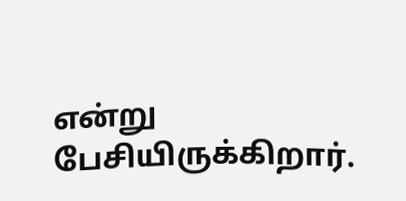என்று பேசியிருக்கிறார்.